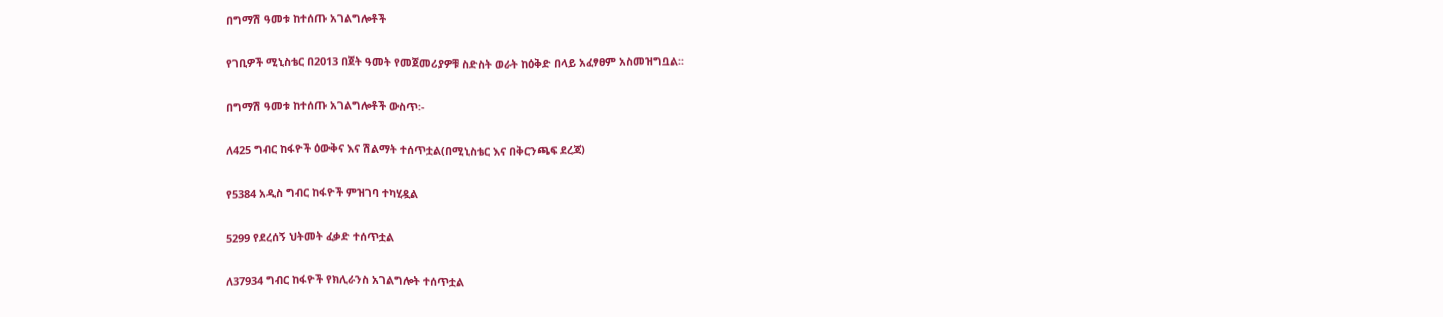በግማሽ ዓመቱ ከተሰጡ አገልግሎቶች

የገቢዎች ሚኒስቴር በ2013 በጀት ዓመት የመጀመሪያዎቹ ስድስት ወራት ከዕቅድ በላይ አፈፃፀም አስመዝግቧል፡፡

በግማሽ ዓመቱ ከተሰጡ አገልግሎቶች ውስጥ፡-

ለ425 ግብር ከፋዮች ዕውቅና እና ሽልማት ተሰጥቷል(በሚኒስቴር እና በቅርንጫፍ ደረጃ)

የ5384 አዲስ ግብር ከፋዮች ምዝገባ ተካሂዷል

5299 የደረሰኝ ህትመት ፈቃድ ተሰጥቷል

ለ37934 ግብር ከፋዮች የክሊራንስ አገልግሎት ተሰጥቷል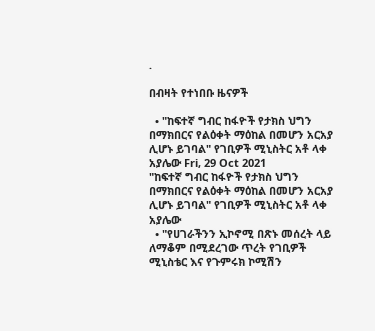.

በብዛት የተነበቡ ዜናዎች

  • "ከፍተኛ ግብር ከፋዮች የታክስ ህግን በማክበርና የልዕቀት ማዕከል በመሆን አርአያ ሊሆኑ ይገባል" የገቢዎች ሚኒስትር አቶ ላቀ አያሌው Fri, 29 Oct 2021
"ከፍተኛ ግብር ከፋዮች የታክስ ህግን በማክበርና የልዕቀት ማዕከል በመሆን አርአያ ሊሆኑ ይገባል" የገቢዎች ሚኒስትር አቶ ላቀ አያሌው
  • "የሀገራችንን ኢኮኖሚ በጽኑ መሰረት ላይ ለማቆም በሚደረገው ጥረት የገቢዎች ሚኒስቴር እና የጉምሩክ ኮሚሽን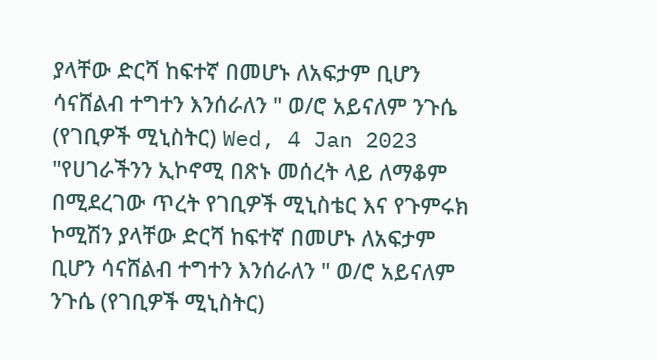ያላቸው ድርሻ ከፍተኛ በመሆኑ ለአፍታም ቢሆን ሳናሸልብ ተግተን እንሰራለን " ወ/ሮ አይናለም ንጉሴ (የገቢዎች ሚኒስትር) Wed, 4 Jan 2023
"የሀገራችንን ኢኮኖሚ በጽኑ መሰረት ላይ ለማቆም በሚደረገው ጥረት የገቢዎች ሚኒስቴር እና የጉምሩክ ኮሚሽን ያላቸው ድርሻ ከፍተኛ በመሆኑ ለአፍታም ቢሆን ሳናሸልብ ተግተን እንሰራለን " ወ/ሮ አይናለም ንጉሴ (የገቢዎች ሚኒስትር)